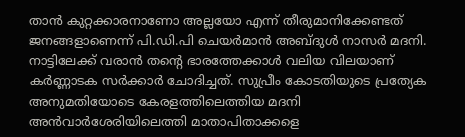താന്‍ കുറ്റക്കാരനാണോ അല്ലയോ എന്ന് തീരുമാനിക്കേണ്ടത് ജനങ്ങളാണെന്ന് പി.ഡി.പി ചെയര്‍മാന്‍ അബ്ദുള്‍ നാസര്‍ മദനി. നാട്ടിലേക്ക് വരാന്‍ തന്റെ ഭാരത്തേക്കാള്‍ വലിയ വിലയാണ് കര്‍ണ്ണാടക സര്‍ക്കാര്‍ ചോദിച്ചത്. സുപ്രീം കോടതിയുടെ പ്രത്യേക അനുമതിയോടെ കേരളത്തിലെത്തിയ മദനി അന്‍വാര്‍ശേരിയിലെത്തി മാതാപിതാക്കളെ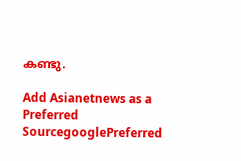കണ്ടു.

Add Asianetnews as a Preferred SourcegooglePreferred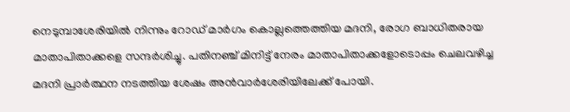നെടുമ്പാശേരിയില്‍ നിന്നും റോഡ് മാര്‍ഗം കൊല്ലത്തെത്തിയ മദനി, രോഗ ബാധിതരായ മാതാപിതാക്കളെ സന്ദര്‍ശിച്ചു. പതിനഞ്ച് മിനിട്ട് നേരം മാതാപിതാക്കളോടൊപ്പം ചെലവഴിച്ച മദനി പ്രാര്‍ത്ഥന നടത്തിയ ശേഷം അന്‍വാര്‍ശേരിയിലേക്ക് പോയി.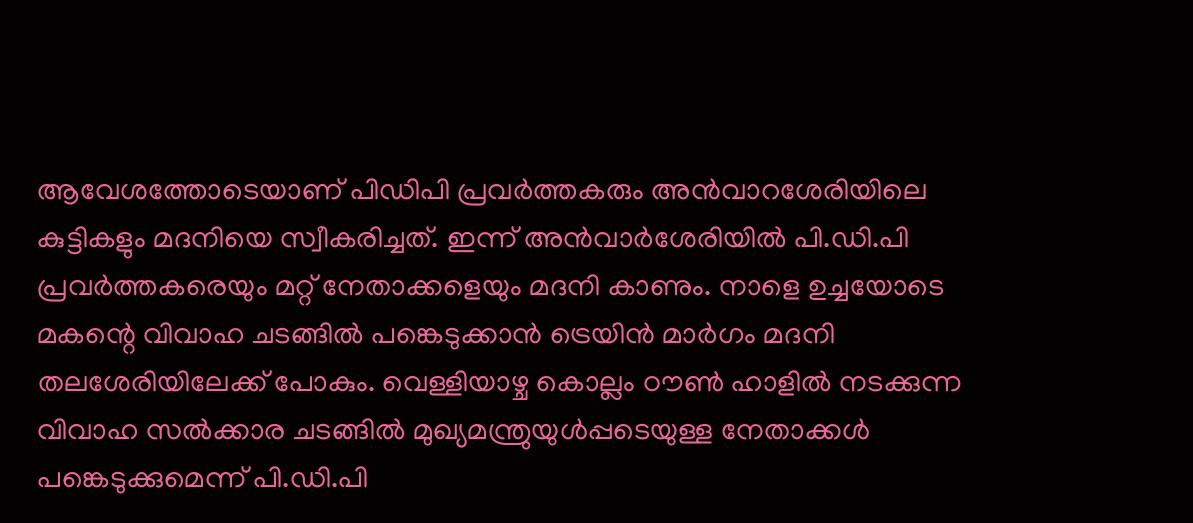ആവേശത്തോടെയാണ് പിഡിപി പ്രവര്‍ത്തകരും അന്‍വാറശേരിയിലെ കുട്ടികളും മദനിയെ സ്വീകരിച്ചത്. ഇന്ന് അന്‍വാര്‍ശേരിയില്‍ പി.ഡി.പി പ്രവര്‍ത്തകരെയും മറ്റ് നേതാക്കളെയും മദനി കാണും. നാളെ ഉച്ചയോടെ മകന്റെ വിവാഹ ചടങ്ങില്‍ പങ്കെടുക്കാന്‍ ട്രെയിന്‍ മാര്‍ഗം മദനി തലശേരിയിലേക്ക് പോകും. വെള്ളിയാഴ്ച കൊല്ലം ഠൗണ്‍ ഹാളില്‍ നടക്കുന്ന വിവാഹ സല്‍ക്കാര ചടങ്ങില്‍ മുഖ്യമന്ത്രുയുള്‍പ്പടെയുള്ള നേതാക്കള്‍ പങ്കെടുക്കുമെന്ന് പി.ഡി.പി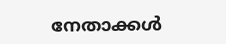നേതാക്കള്‍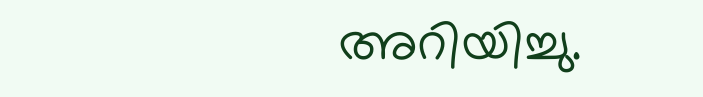അറിയിച്ചു.